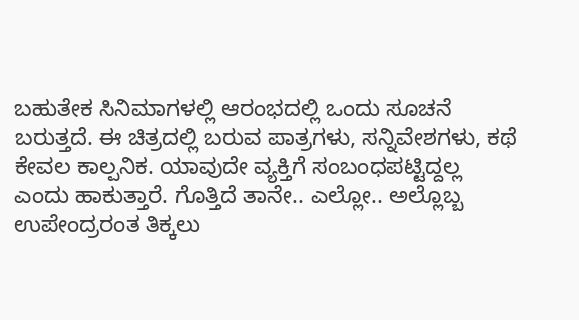ಬಹುತೇಕ ಸಿನಿಮಾಗಳಲ್ಲಿ ಆರಂಭದಲ್ಲಿ ಒಂದು ಸೂಚನೆ ಬರುತ್ತದೆ. ಈ ಚಿತ್ರದಲ್ಲಿ ಬರುವ ಪಾತ್ರಗಳು, ಸನ್ನಿವೇಶಗಳು, ಕಥೆ ಕೇವಲ ಕಾಲ್ಪನಿಕ. ಯಾವುದೇ ವ್ಯಕ್ತಿಗೆ ಸಂಬಂಧಪಟ್ಟಿದ್ದಲ್ಲ ಎಂದು ಹಾಕುತ್ತಾರೆ. ಗೊತ್ತಿದೆ ತಾನೇ.. ಎಲ್ಲೋ.. ಅಲ್ಲೊಬ್ಬ ಉಪೇಂದ್ರರಂತ ತಿಕ್ಕಲು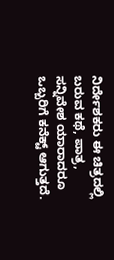ನಿರ್ದೇಶಕರು ಈ ಚಿತ್ರದಲ್ಲಿ ಬರುವ ಕಥೆ, ಪಾತ್ರ, ಸನ್ನಿವೇಶ ಯಾರಾದರೂ ಒಬ್ಬರಿಗೆ ಕನೆಕ್ಟ್ ಆಗುತ್ತದೆ.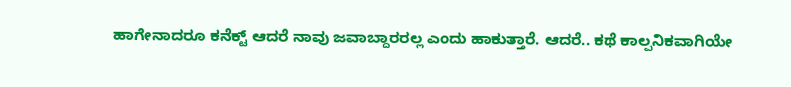ಹಾಗೇನಾದರೂ ಕನೆಕ್ಟ್ ಆದರೆ ನಾವು ಜವಾಬ್ದಾರರಲ್ಲ ಎಂದು ಹಾಕುತ್ತಾರೆ. ಆದರೆ.. ಕಥೆ ಕಾಲ್ಪನಿಕವಾಗಿಯೇ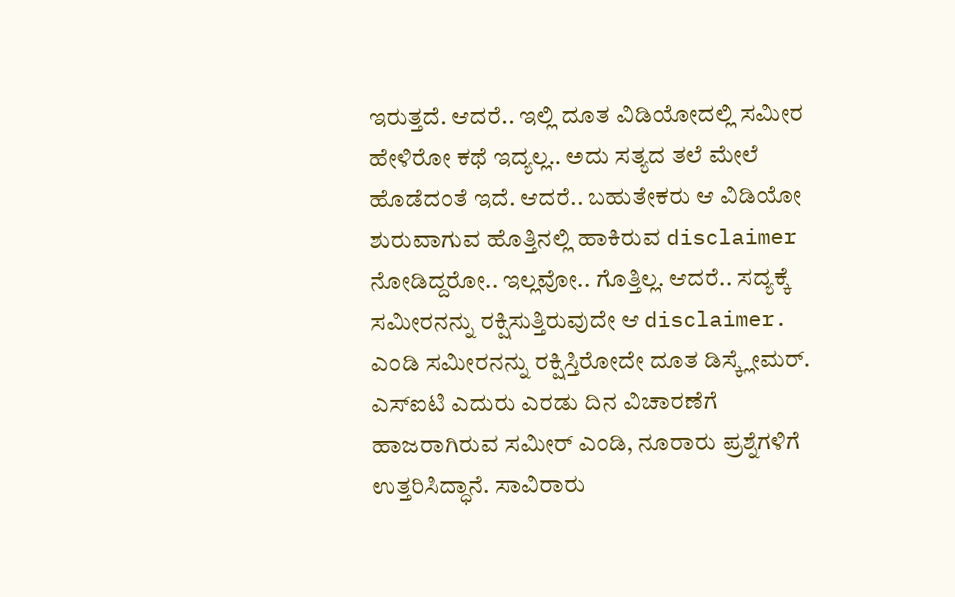ಇರುತ್ತದೆ. ಆದರೆ.. ಇಲ್ಲಿ ದೂತ ವಿಡಿಯೋದಲ್ಲಿ ಸಮೀರ ಹೇಳಿರೋ ಕಥೆ ಇದ್ಯಲ್ಲ.. ಅದು ಸತ್ಯದ ತಲೆ ಮೇಲೆ ಹೊಡೆದಂತೆ ಇದೆ. ಆದರೆ.. ಬಹುತೇಕರು ಆ ವಿಡಿಯೋ ಶುರುವಾಗುವ ಹೊತ್ತಿನಲ್ಲಿ ಹಾಕಿರುವ disclaimer ನೋಡಿದ್ದರೋ.. ಇಲ್ಲವೋ.. ಗೊತ್ತಿಲ್ಲ. ಆದರೆ.. ಸದ್ಯಕ್ಕೆ ಸಮೀರನನ್ನು ರಕ್ಷಿಸುತ್ತಿರುವುದೇ ಆ disclaimer.
ಎಂಡಿ ಸಮೀರನನ್ನು ರಕ್ಷಿಸ್ತಿರೋದೇ ದೂತ ಡಿಸ್ಕ್ಲೇಮರ್. ಎಸ್ಐಟಿ ಎದುರು ಎರಡು ದಿನ ವಿಚಾರಣೆಗೆ ಹಾಜರಾಗಿರುವ ಸಮೀರ್ ಎಂಡಿ, ನೂರಾರು ಪ್ರಶ್ನೆಗಳಿಗೆ ಉತ್ತರಿಸಿದ್ಧಾನೆ. ಸಾವಿರಾರು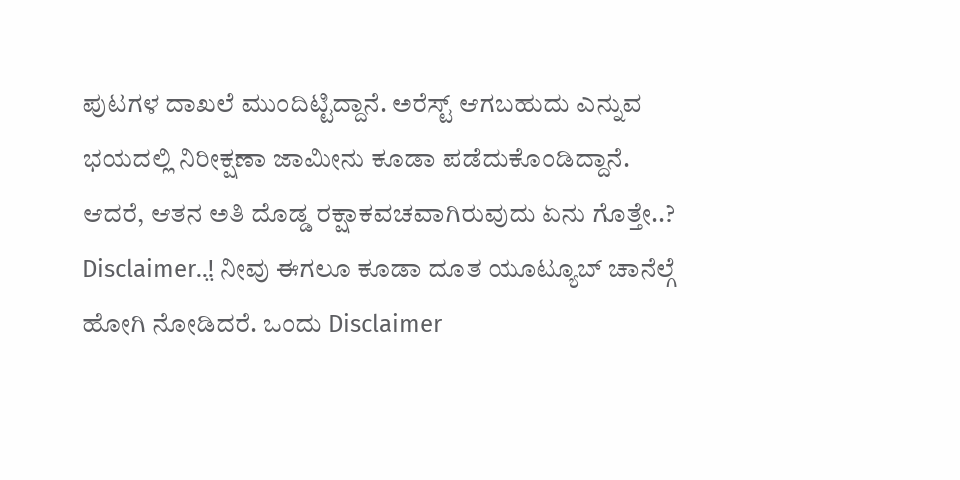ಪುಟಗಳ ದಾಖಲೆ ಮುಂದಿಟ್ಟಿದ್ದಾನೆ. ಅರೆಸ್ಟ್ ಆಗಬಹುದು ಎನ್ನುವ ಭಯದಲ್ಲಿ ನಿರೀಕ್ಷಣಾ ಜಾಮೀನು ಕೂಡಾ ಪಡೆದುಕೊಂಡಿದ್ದಾನೆ. ಆದರೆ, ಆತನ ಅತಿ ದೊಡ್ಡ ರಕ್ಷಾಕವಚವಾಗಿರುವುದು ಏನು ಗೊತ್ತೇ..? Disclaimer..!̤ ನೀವು ಈಗಲೂ ಕೂಡಾ ದೂತ ಯೂಟ್ಯೂಬ್ ಚಾನೆಲ್ಗೆ ಹೋಗಿ ನೋಡಿದರೆ. ಒಂದು Disclaimer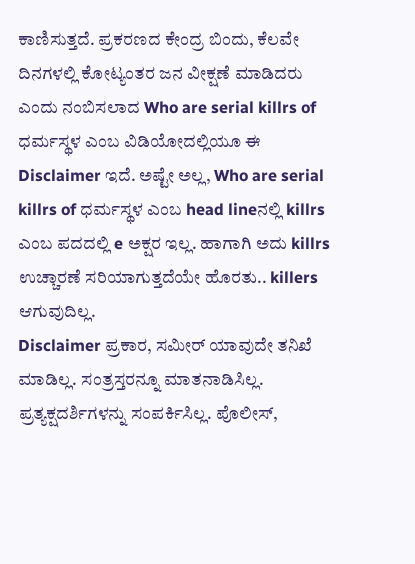ಕಾಣಿಸುತ್ತದೆ. ಪ್ರಕರಣದ ಕೇಂದ್ರ ಬಿಂದು, ಕೆಲವೇ ದಿನಗಳಲ್ಲಿ ಕೋಟ್ಯಂತರ ಜನ ವೀಕ್ಷಣೆ ಮಾಡಿದರು ಎಂದು ನಂಬಿಸಲಾದ Who are serial killrs of ಧರ್ಮಸ್ಥಳ ಎಂಬ ವಿಡಿಯೋದಲ್ಲಿಯೂ ಈ Disclaimer ಇದೆ. ಅಷ್ಟೇ ಅಲ್ಲ, Who are serial killrs of ಧರ್ಮಸ್ಥಳ ಎಂಬ head lineನಲ್ಲಿ killrs ಎಂಬ ಪದದಲ್ಲಿ e ಅಕ್ಷರ ಇಲ್ಲ. ಹಾಗಾಗಿ ಅದು killrs ಉಚ್ಚಾರಣೆ ಸರಿಯಾಗುತ್ತದೆಯೇ ಹೊರತು.. killers ಆಗುವುದಿಲ್ಲ.
Disclaimer ಪ್ರಕಾರ, ಸಮೀರ್ ಯಾವುದೇ ತನಿಖೆ ಮಾಡಿಲ್ಲ. ಸಂತ್ರಸ್ತರನ್ನೂ ಮಾತನಾಡಿಸಿಲ್ಲ. ಪ್ರತ್ಯಕ್ಷದರ್ಶಿಗಳನ್ನು ಸಂಪರ್ಕಿಸಿಲ್ಲ. ಪೊಲೀಸ್,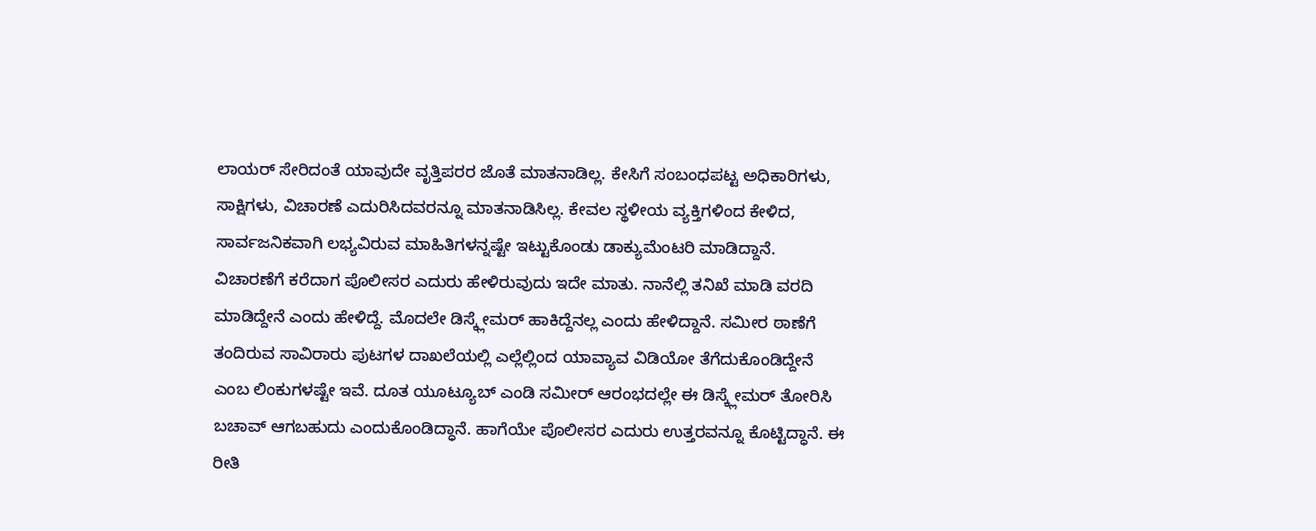ಲಾಯರ್ ಸೇರಿದಂತೆ ಯಾವುದೇ ವೃತ್ತಿಪರರ ಜೊತೆ ಮಾತನಾಡಿಲ್ಲ. ಕೇಸಿಗೆ ಸಂಬಂಧಪಟ್ಟ ಅಧಿಕಾರಿಗಳು, ಸಾಕ್ಷಿಗಳು, ವಿಚಾರಣೆ ಎದುರಿಸಿದವರನ್ನೂ ಮಾತನಾಡಿಸಿಲ್ಲ. ಕೇವಲ ಸ್ಥಳೀಯ ವ್ಯಕ್ತಿಗಳಿಂದ ಕೇಳಿದ, ಸಾರ್ವಜನಿಕವಾಗಿ ಲಭ್ಯವಿರುವ ಮಾಹಿತಿಗಳನ್ನಷ್ಟೇ ಇಟ್ಟುಕೊಂಡು ಡಾಕ್ಯುಮೆಂಟರಿ ಮಾಡಿದ್ದಾನೆ.
ವಿಚಾರಣೆಗೆ ಕರೆದಾಗ ಪೊಲೀಸರ ಎದುರು ಹೇಳಿರುವುದು ಇದೇ ಮಾತು. ನಾನೆಲ್ಲಿ ತನಿಖೆ ಮಾಡಿ ವರದಿ ಮಾಡಿದ್ದೇನೆ ಎಂದು ಹೇಳಿದ್ದೆ. ಮೊದಲೇ ಡಿಸ್ಕ್ಲೇಮರ್ ಹಾಕಿದ್ದೆನಲ್ಲ ಎಂದು ಹೇಳಿದ್ದಾನೆ. ಸಮೀರ ಠಾಣೆಗೆ ತಂದಿರುವ ಸಾವಿರಾರು ಪುಟಗಳ ದಾಖಲೆಯಲ್ಲಿ ಎಲ್ಲೆಲ್ಲಿಂದ ಯಾವ್ಯಾವ ವಿಡಿಯೋ ತೆಗೆದುಕೊಂಡಿದ್ದೇನೆ ಎಂಬ ಲಿಂಕುಗಳಷ್ಟೇ ಇವೆ. ದೂತ ಯೂಟ್ಯೂಬ್ ಎಂಡಿ ಸಮೀರ್ ಆರಂಭದಲ್ಲೇ ಈ ಡಿಸ್ಕ್ಲೇಮರ್ ತೋರಿಸಿ ಬಚಾವ್ ಆಗಬಹುದು ಎಂದುಕೊಂಡಿದ್ಧಾನೆ. ಹಾಗೆಯೇ ಪೊಲೀಸರ ಎದುರು ಉತ್ತರವನ್ನೂ ಕೊಟ್ಟಿದ್ಧಾನೆ. ಈ ರೀತಿ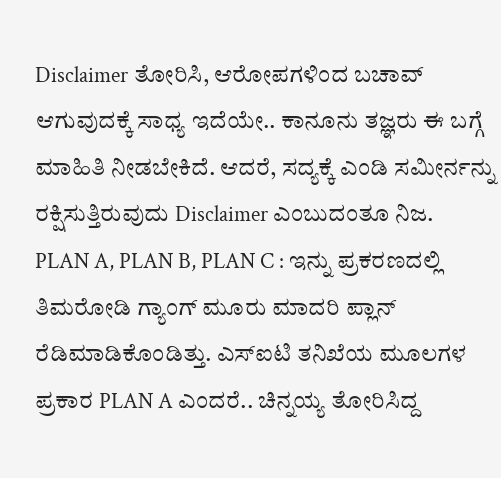Disclaimer ತೋರಿಸಿ, ಆರೋಪಗಳಿಂದ ಬಚಾವ್ ಆಗುವುದಕ್ಕೆ ಸಾಧ್ಯ ಇದೆಯೇ.. ಕಾನೂನು ತಜ್ಞರು ಈ ಬಗ್ಗೆ ಮಾಹಿತಿ ನೀಡಬೇಕಿದೆ. ಆದರೆ, ಸದ್ಯಕ್ಕೆ ಎಂಡಿ ಸಮೀರ್ನನ್ನು ರಕ್ಷಿಸುತ್ತಿರುವುದು Disclaimer ಎಂಬುದಂತೂ ನಿಜ.
PLAN A, PLAN B, PLAN C : ಇನ್ನು ಪ್ರಕರಣದಲ್ಲಿ ತಿಮರೋಡಿ ಗ್ಯಾಂಗ್ ಮೂರು ಮಾದರಿ ಪ್ಲಾನ್ ರೆಡಿಮಾಡಿಕೊಂಡಿತ್ತು. ಎಸ್ಐಟಿ ತನಿಖೆಯ ಮೂಲಗಳ ಪ್ರಕಾರ PLAN A ಎಂದರೆ.. ಚಿನ್ನಯ್ಯ ತೋರಿಸಿದ್ದ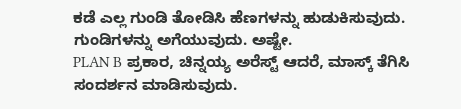ಕಡೆ ಎಲ್ಲ ಗುಂಡಿ ತೋಡಿಸಿ ಹೆಣಗಳನ್ನು ಹುಡುಕಿಸುವುದು. ಗುಂಡಿಗಳನ್ನು ಅಗೆಯುವುದು. ಅಷ್ಟೇ.
PLAN B ಪ್ರಕಾರ, ಚಿನ್ನಯ್ಯ ಅರೆಸ್ಟ್ ಆದರೆ, ಮಾಸ್ಕ್ ತೆಗಿಸಿ ಸಂದರ್ಶನ ಮಾಡಿಸುವುದು.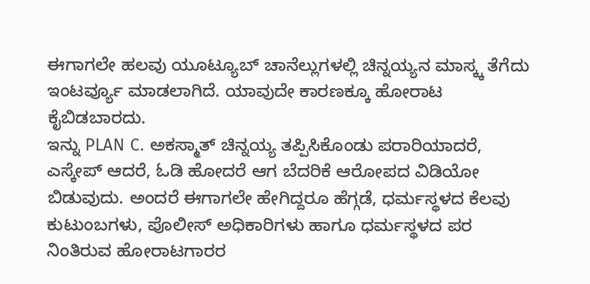ಈಗಾಗಲೇ ಹಲವು ಯೂಟ್ಯೂಬ್ ಚಾನೆಲ್ಲುಗಳಲ್ಲಿ ಚಿನ್ನಯ್ಯನ ಮಾಸ್ಕ್ಕ ತೆಗೆದು ಇಂಟರ್ವ್ಯೂ ಮಾಡಲಾಗಿದೆ. ಯಾವುದೇ ಕಾರಣಕ್ಕೂ ಹೋರಾಟ ಕೈಬಿಡಬಾರದು.
ಇನ್ನು PLAN C. ಅಕಸ್ಮಾತ್ ಚಿನ್ನಯ್ಯ ತಪ್ಪಿಸಿಕೊಂಡು ಪರಾರಿಯಾದರೆ, ಎಸ್ಕೇಪ್ ಆದರೆ, ಓಡಿ ಹೋದರೆ ಆಗ ಬೆದರಿಕೆ ಆರೋಪದ ವಿಡಿಯೋ ಬಿಡುವುದು. ಅಂದರೆ ಈಗಾಗಲೇ ಹೇಗಿದ್ದರೂ ಹೆಗ್ಗಡೆ, ಧರ್ಮಸ್ಥಳದ ಕೆಲವು ಕುಟುಂಬಗಳು, ಪೊಲೀಸ್ ಅಧಿಕಾರಿಗಳು ಹಾಗೂ ಧರ್ಮಸ್ಥಳದ ಪರ ನಿಂತಿರುವ ಹೋರಾಟಗಾರರ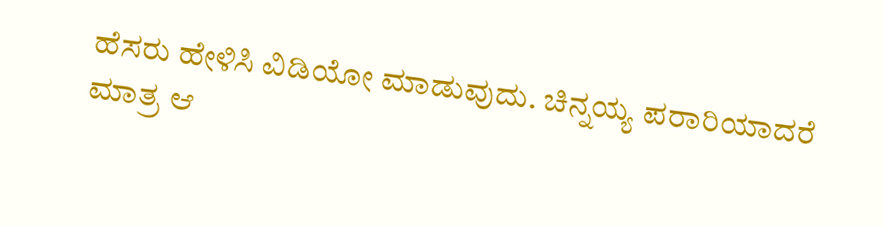ಹೆಸರು ಹೇಳಿಸಿ ವಿಡಿಯೋ ಮಾಡುವುದು. ಚಿನ್ನಯ್ಯ ಪರಾರಿಯಾದರೆ ಮಾತ್ರ ಆ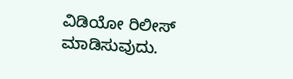ವಿಡಿಯೋ ರಿಲೀಸ್ ಮಾಡಿಸುವುದು.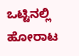ಒಟ್ಟಿನಲ್ಲಿ ಹೋರಾಟ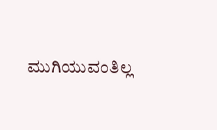ಮುಗಿಯುವಂತಿಲ್ಲ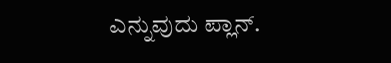ಎನ್ನುವುದು ಪ್ಲಾನ್.